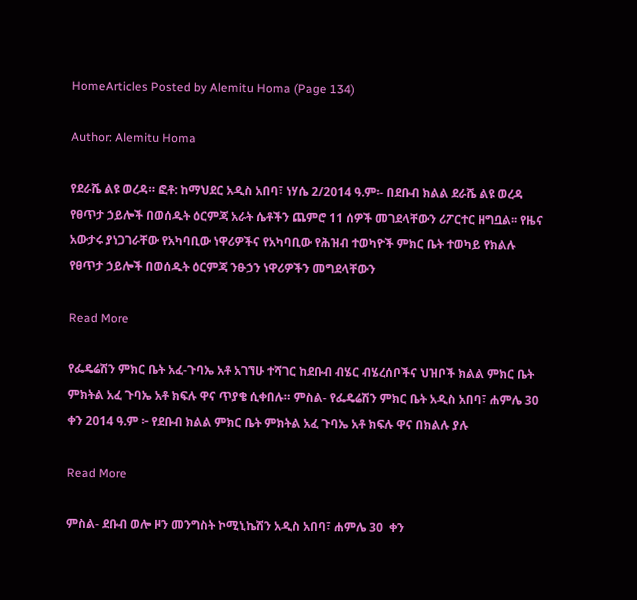HomeArticles Posted by Alemitu Homa (Page 134)

Author: Alemitu Homa

የደራሼ ልዩ ወረዳ። ፎቶ: ከማህደር አዲስ አበባ፣ ነሃሴ 2/2014 ዓ.ም፡- በደቡብ ክልል ደራሼ ልዩ ወረዳ የፀጥታ ኃይሎች በወሰዱት ዕርምጃ አራት ሴቶችን ጨምሮ 11 ሰዎች መገደላቸውን ሪፖርተር ዘግቧል፡፡ የዜና አውታሩ ያነጋገራቸው የአካባቢው ነዋሪዎችና የአካባቢው የሕዝብ ተወካዮች ምክር ቤት ተወካይ የክልሉ የፀጥታ ኃይሎች በወሰዱት ዕርምጃ ንፁኃን ነዋሪዎችን መግደላቸውን

Read More

የፌዴሬሽን ምክር ቤት አፈ-ጉባኤ አቶ አገኘሁ ተሻገር ከደቡብ ብሄር ብሄረሰቦችና ህዝቦች ክልል ምክር ቤት ምክትል አፈ ጉባኤ አቶ ክፍሉ ዋና ጥያቄ ሲቀበሉ። ምስል- የፌዴሬሽን ምክር ቤት አዲስ አበባ፣ ሐምሌ 30  ቀን 2014 ዓ.ም ፦ የደቡብ ክልል ምክር ቤት ምክትል አፈ ጉባኤ አቶ ክፍሉ ዋና በክልሉ ያሉ

Read More

ምስል- ደቡብ ወሎ ዞን መንግስት ኮሚኒኬሽን አዲስ አበባ፣ ሐምሌ 30  ቀን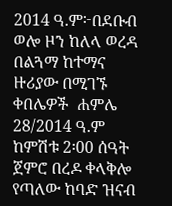2014 ዓ.ም፦በደቡብ ወሎ ዞን ከለላ ወረዳ በልጓማ ከተማና ዙሪያው በሚገኙ ቀበሌዎች  ሐምሌ 28/2014 ዓ.ም ከምሽቱ 2፡00 ሰዓት ጀምሮ በረዶ ቀላቅሎ የጣለው ከባድ ዝናብ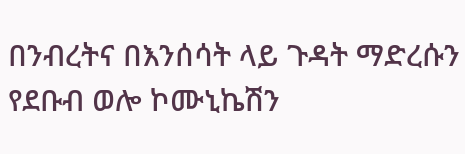በንብረትና በእንሰሳት ላይ ጉዳት ማድረሱን የደቡብ ወሎ ኮሙኒኬሽን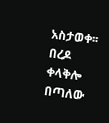አስታወቀ፡፡ በረዶ ቀላቅሎ  በጣለው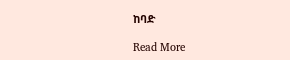ከባድ

Read More